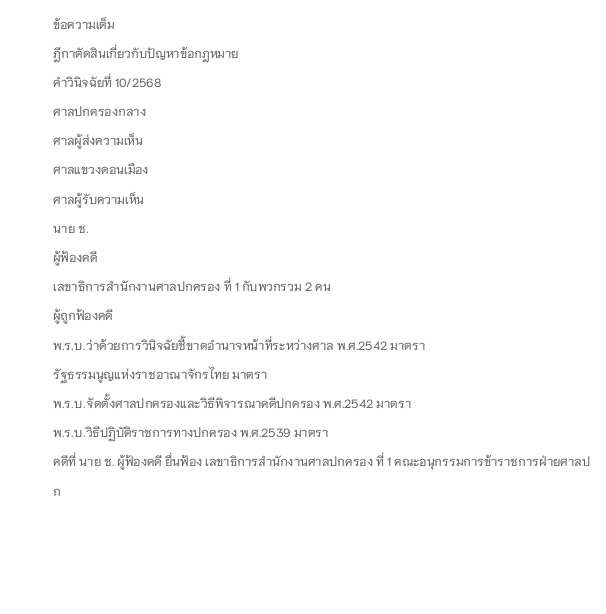ข้อความเต็ม
ฎีกาตัดสินเกี่ยวกับปัญหาข้อกฎหมาย
คำวินิจฉัยที่ 10/2568
ศาลปกครองกลาง
ศาลผู้ส่งความเห็น
ศาลแขวงดอนเมือง
ศาลผู้รับความเห็น
นาย ช.
ผู้ฟ้องคดี
เลขาธิการสำนักงานศาลปกครอง ที่ 1 กับพวกรวม 2 คน
ผู้ถูกฟ้องคดี
พ.ร.บ.ว่าด้วยการวินิจฉัยชี้ขาดอำนาจหน้าที่ระหว่างศาล พ.ศ.2542 มาตรา
รัฐธรรมนูญแห่งราชอาณาจักรไทย มาตรา
พ.ร.บ.จัดตั้งศาลปกครองและวิธีพิจารณาคดีปกครอง พ.ศ.2542 มาตรา
พ.ร.บ.วิธีปฏิบัติราชการทางปกครอง พ.ศ.2539 มาตรา
คดีที่ นาย ช. ผู้ฟ้องคดี ยื่นฟ้อง เลขาธิการสำนักงานศาลปกครอง ที่ 1 คณะอนุกรรมการข้าราชการฝ่ายศาลปก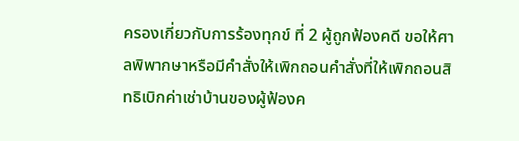ครองเกี่ยวกับการร้องทุกข์ ที่ 2 ผู้ถูกฟ้องคดี ขอให้ศาลพิพากษาหรือมีคำสั่งให้เพิกถอนคำสั่งที่ให้เพิกถอนสิทธิเบิกค่าเช่าบ้านของผู้ฟ้องค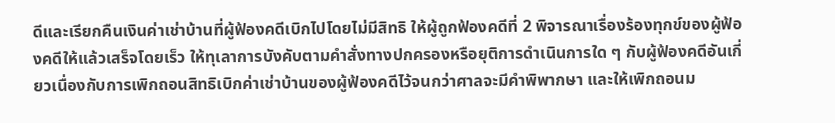ดีและเรียกคืนเงินค่าเช่าบ้านที่ผู้ฟ้องคดีเบิกไปโดยไม่มีสิทธิ ให้ผู้ถูกฟ้องคดีที่ 2 พิจารณาเรื่องร้องทุกข์ของผู้ฟ้องคดีให้แล้วเสร็จโดยเร็ว ให้ทุเลาการบังคับตามคำสั่งทางปกครองหรือยุติการดำเนินการใด ๆ กับผู้ฟ้องคดีอันเกี่ยวเนื่องกับการเพิกถอนสิทธิเบิกค่าเช่าบ้านของผู้ฟ้องคดีไว้จนกว่าศาลจะมีคำพิพากษา และให้เพิกถอนม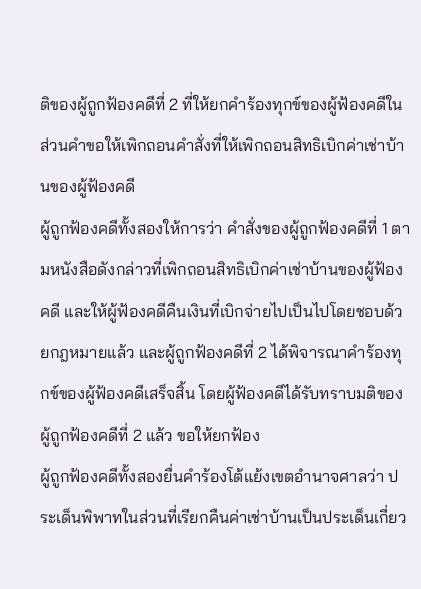ติของผู้ถูกฟ้องคดีที่ 2 ที่ให้ยกคำร้องทุกข์ของผู้ฟ้องคดีในส่วนคำขอให้เพิกถอนคำสั่งที่ให้เพิกถอนสิทธิเบิกค่าเช่าบ้านของผู้ฟ้องคดี
ผู้ถูกฟ้องคดีทั้งสองให้การว่า คำสั่งของผู้ถูกฟ้องคดีที่ 1 ตามหนังสือดังกล่าวที่เพิกถอนสิทธิเบิกค่าเช่าบ้านของผู้ฟ้องคดี และให้ผู้ฟ้องคดีคืนเงินที่เบิกจ่ายไปเป็นไปโดยชอบด้วยกฎหมายแล้ว และผู้ถูกฟ้องคดีที่ 2 ได้พิจารณาคำร้องทุกข์ของผู้ฟ้องคดีเสร็จสิ้น โดยผู้ฟ้องคดีได้รับทราบมติของผู้ถูกฟ้องคดีที่ 2 แล้ว ขอให้ยกฟ้อง
ผู้ถูกฟ้องคดีทั้งสองยื่นคำร้องโต้แย้งเขตอำนาจศาลว่า ประเด็นพิพาทในส่วนที่เรียกคืนค่าเช่าบ้านเป็นประเด็นเกี่ยว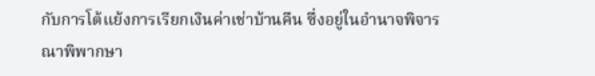กับการโต้แย้งการเรียกเงินค่าเช่าบ้านคืน ซึ่งอยู่ในอำนาจพิจารณาพิพากษา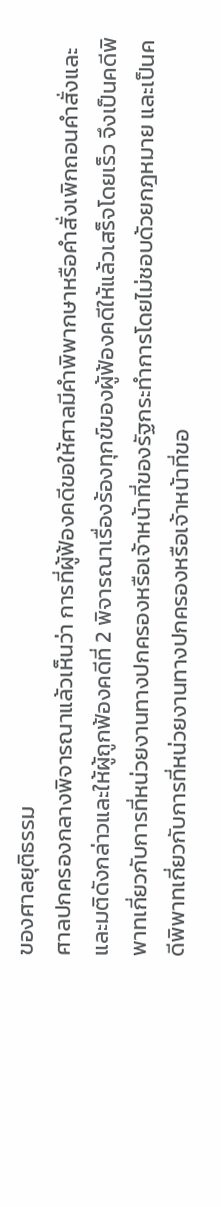ของศาลยุติธรรม
ศาลปกครองกลางพิจารณาแล้วเห็นว่า การที่ผู้ฟ้องคดีขอให้ศาลมีคำพิพากษาหรือคำสั่งเพิกถอนคำสั่งและและมติดังกล่าวและให้ผู้ถูกฟ้องคดีที่ 2 พิจารณาเรื่องร้องทุกข์ของผู้ฟ้องคดีให้แล้วเสร็จโดยเร็ว จึงเป็นคดีพิพาทเกี่ยวกับการที่หน่วยงานทางปกครองหรือเจ้าหน้าที่ของรัฐกระทำการโดยไม่ชอบด้วยกฎหมาย และเป็นคดีพิพาทเกี่ยวกับการที่หน่วยงานทางปกครองหรือเจ้าหน้าที่ขอ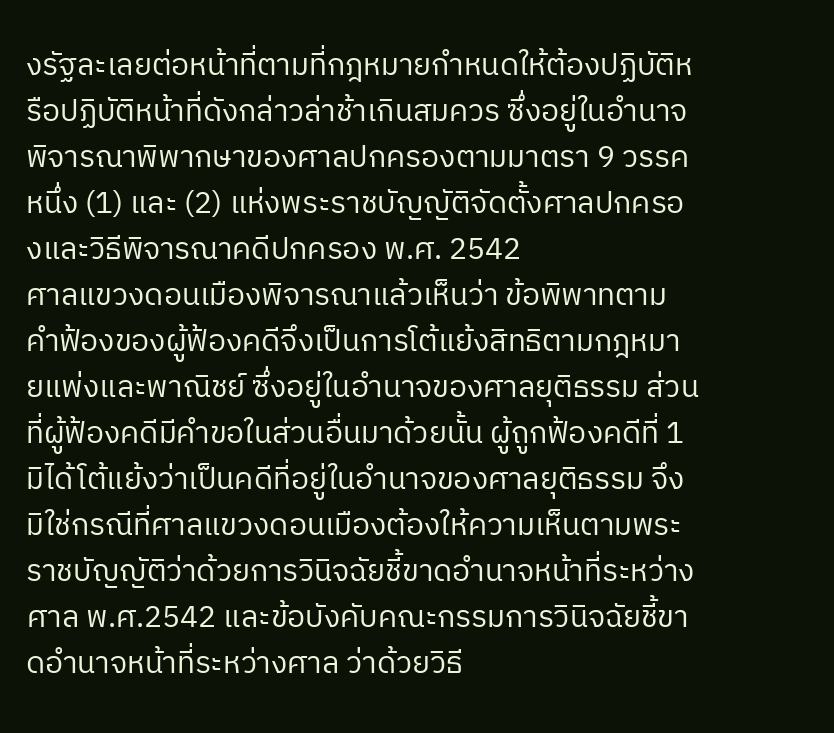งรัฐละเลยต่อหน้าที่ตามที่กฎหมายกำหนดให้ต้องปฏิบัติหรือปฏิบัติหน้าที่ดังกล่าวล่าช้าเกินสมควร ซึ่งอยู่ในอำนาจพิจารณาพิพากษาของศาลปกครองตามมาตรา 9 วรรคหนึ่ง (1) และ (2) แห่งพระราชบัญญัติจัดตั้งศาลปกครองและวิธีพิจารณาคดีปกครอง พ.ศ. 2542
ศาลแขวงดอนเมืองพิจารณาแล้วเห็นว่า ข้อพิพาทตามคำฟ้องของผู้ฟ้องคดีจึงเป็นการโต้แย้งสิทธิตามกฎหมายแพ่งและพาณิชย์ ซึ่งอยู่ในอำนาจของศาลยุติธรรม ส่วนที่ผู้ฟ้องคดีมีคำขอในส่วนอื่นมาด้วยนั้น ผู้ถูกฟ้องคดีที่ 1 มิได้โต้แย้งว่าเป็นคดีที่อยู่ในอำนาจของศาลยุติธรรม จึงมิใช่กรณีที่ศาลแขวงดอนเมืองต้องให้ความเห็นตามพระราชบัญญัติว่าด้วยการวินิจฉัยชี้ขาดอำนาจหน้าที่ระหว่างศาล พ.ศ.2542 และข้อบังคับคณะกรรมการวินิจฉัยชี้ขาดอำนาจหน้าที่ระหว่างศาล ว่าด้วยวิธี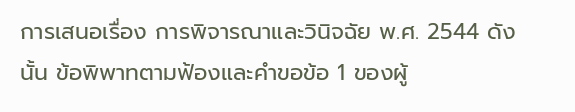การเสนอเรื่อง การพิจารณาและวินิจฉัย พ.ศ. 2544 ดังนั้น ข้อพิพาทตามฟ้องและคำขอข้อ 1 ของผู้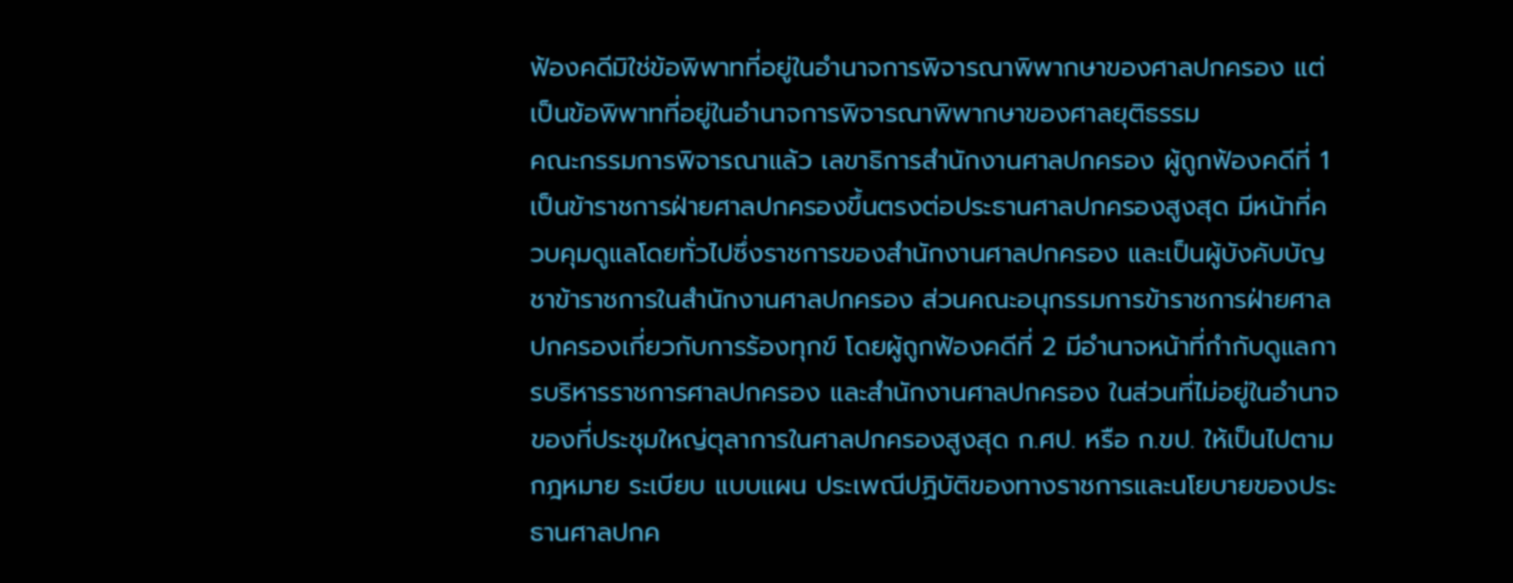ฟ้องคดีมิใช่ข้อพิพาทที่อยู่ในอำนาจการพิจารณาพิพากษาของศาลปกครอง แต่เป็นข้อพิพาทที่อยู่ในอำนาจการพิจารณาพิพากษาของศาลยุติธรรม
คณะกรรมการพิจารณาแล้ว เลขาธิการสำนักงานศาลปกครอง ผู้ถูกฟ้องคดีที่ 1 เป็นข้าราชการฝ่ายศาลปกครองขึ้นตรงต่อประธานศาลปกครองสูงสุด มีหน้าที่ควบคุมดูแลโดยทั่วไปซึ่งราชการของสำนักงานศาลปกครอง และเป็นผู้บังคับบัญชาข้าราชการในสำนักงานศาลปกครอง ส่วนคณะอนุกรรมการข้าราชการฝ่ายศาลปกครองเกี่ยวกับการร้องทุกข์ โดยผู้ถูกฟ้องคดีที่ 2 มีอำนาจหน้าที่กำกับดูแลการบริหารราชการศาลปกครอง และสำนักงานศาลปกครอง ในส่วนที่ไม่อยู่ในอำนาจของที่ประชุมใหญ่ตุลาการในศาลปกครองสูงสุด ก.ศป. หรือ ก.ขป. ให้เป็นไปตามกฎหมาย ระเบียบ แบบแผน ประเพณีปฏิบัติของทางราชการและนโยบายของประธานศาลปกค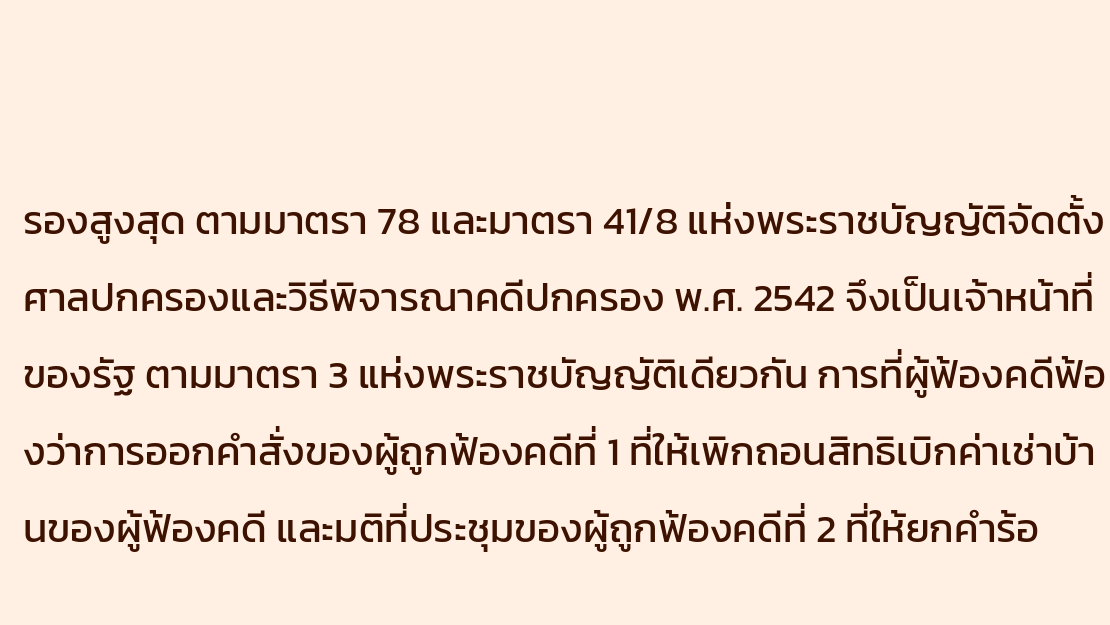รองสูงสุด ตามมาตรา 78 และมาตรา 41/8 แห่งพระราชบัญญัติจัดตั้งศาลปกครองและวิธีพิจารณาคดีปกครอง พ.ศ. 2542 จึงเป็นเจ้าหน้าที่ของรัฐ ตามมาตรา 3 แห่งพระราชบัญญัติเดียวกัน การที่ผู้ฟ้องคดีฟ้องว่าการออกคำสั่งของผู้ถูกฟ้องคดีที่ 1 ที่ให้เพิกถอนสิทธิเบิกค่าเช่าบ้านของผู้ฟ้องคดี และมติที่ประชุมของผู้ถูกฟ้องคดีที่ 2 ที่ให้ยกคำร้อ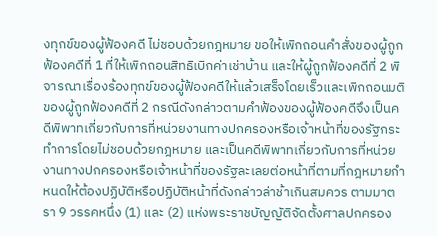งทุกข์ของผู้ฟ้องคดี ไม่ชอบด้วยกฎหมาย ขอให้เพิกถอนคำสั่งของผู้ถูกฟ้องคดีที่ 1 ที่ให้เพิกถอนสิทธิเบิกค่าเช่าบ้าน และให้ผู้ถูกฟ้องคดีที่ 2 พิจารณาเรื่องร้องทุกข์ของผู้ฟ้องคดีให้แล้วเสร็จโดยเร็วและเพิกถอนมติของผู้ถูกฟ้องคดีที่ 2 กรณีดังกล่าวตามคำฟ้องของผู้ฟ้องคดีจึงเป็นคดีพิพาทเกี่ยวกับการที่หน่วยงานทางปกครองหรือเจ้าหน้าที่ของรัฐกระทำการโดยไม่ชอบด้วยกฎหมาย และเป็นคดีพิพาทเกี่ยวกับการที่หน่วยงานทางปกครองหรือเจ้าหน้าที่ของรัฐละเลยต่อหน้าที่ตามที่กฎหมายกำหนดให้ต้องปฏิบัติหรือปฏิบัติหน้าที่ดังกล่าวล่าช้าเกินสมควร ตามมาตรา 9 วรรคหนึ่ง (1) และ (2) แห่งพระราชบัญญัติจัดตั้งศาลปกครอง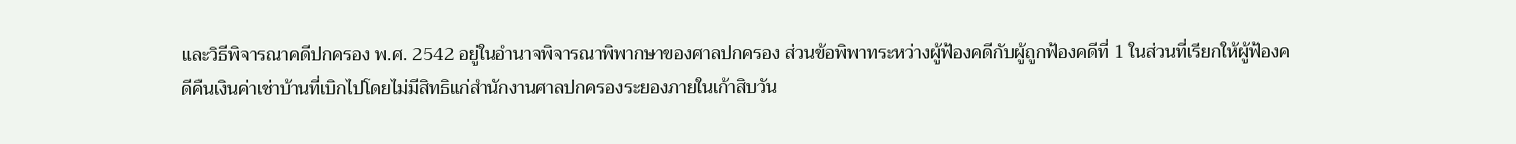และวิธีพิจารณาคดีปกครอง พ.ศ. 2542 อยู่ในอำนาจพิจารณาพิพากษาของศาลปกครอง ส่วนข้อพิพาทระหว่างผู้ฟ้องคดีกับผู้ถูกฟ้องคดีที่ 1 ในส่วนที่เรียกให้ผู้ฟ้องคดีคืนเงินค่าเช่าบ้านที่เบิกไปโดยไม่มีสิทธิแก่สำนักงานศาลปกครองระยองภายในเก้าสิบวัน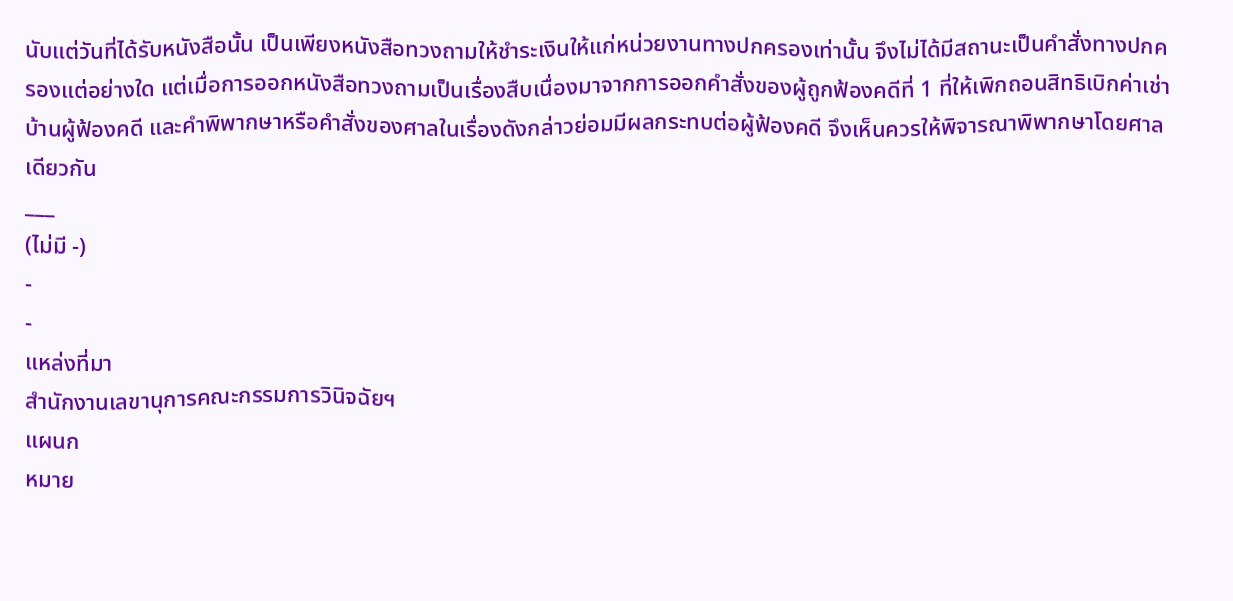นับแต่วันที่ได้รับหนังสือนั้น เป็นเพียงหนังสือทวงถามให้ชำระเงินให้แก่หน่วยงานทางปกครองเท่านั้น จึงไม่ได้มีสถานะเป็นคำสั่งทางปกครองแต่อย่างใด แต่เมื่อการออกหนังสือทวงถามเป็นเรื่องสืบเนื่องมาจากการออกคำสั่งของผู้ถูกฟ้องคดีที่ 1 ที่ให้เพิกถอนสิทธิเบิกค่าเช่าบ้านผู้ฟ้องคดี และคำพิพากษาหรือคำสั่งของศาลในเรื่องดังกล่าวย่อมมีผลกระทบต่อผู้ฟ้องคดี จึงเห็นควรให้พิจารณาพิพากษาโดยศาลเดียวกัน
___
(ไม่มี -)
-
-
แหล่งที่มา
สำนักงานเลขานุการคณะกรรมการวินิจฉัยฯ
แผนก
หมาย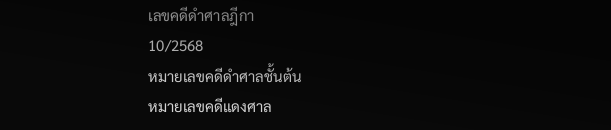เลขคดีดำศาลฎีกา
10/2568
หมายเลขคดีดำศาลชั้นต้น
หมายเลขคดีแดงศาล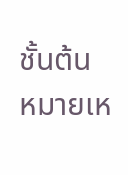ชั้นต้น
หมายเห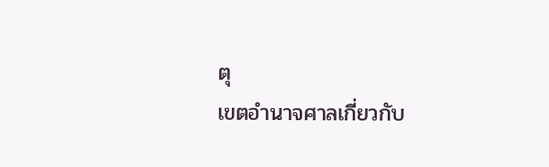ตุ
เขตอำนาจศาลเกี่ยวกับ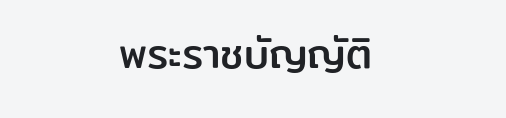พระราชบัญญัติ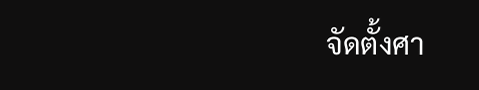จัดตั้งศา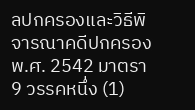ลปกครองและวิธีพิจารณาคดีปกครอง พ.ศ. 2542 มาตรา 9 วรรคหนึ่ง (1)